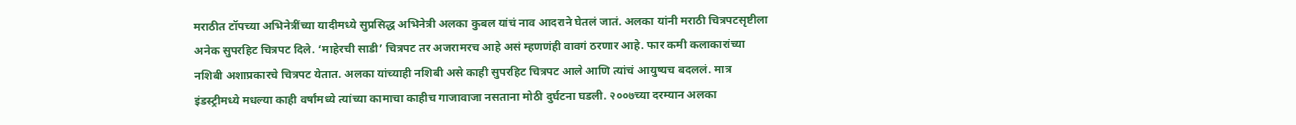मराठीत टॉपच्या अभिनेत्रींच्या यादीमध्ये सुप्रसिद्ध अभिनेत्री अलका कुबल यांचं नाव आदराने घेतलं जातं. अलका यांनी मराठी चित्रपटसृष्टीला अनेक सुपरहिट चित्रपट दिले. ‘माहेरची साडी’ चित्रपट तर अजरामरच आहे असं म्हणणंही वावगं ठरणार आहे. फार कमी कलाकारांच्या नशिबी अशाप्रकारचे चित्रपट येतात. अलका यांच्याही नशिबी असे काही सुपरहिट चित्रपट आले आणि त्यांचं आयुष्यच बदललं. मात्र इंडस्ट्रीमध्ये मधल्या काही वर्षांमध्ये त्यांच्या कामाचा काहीच गाजावाजा नसताना मोठी दुर्घटना घडली. २००७च्या दरम्यान अलका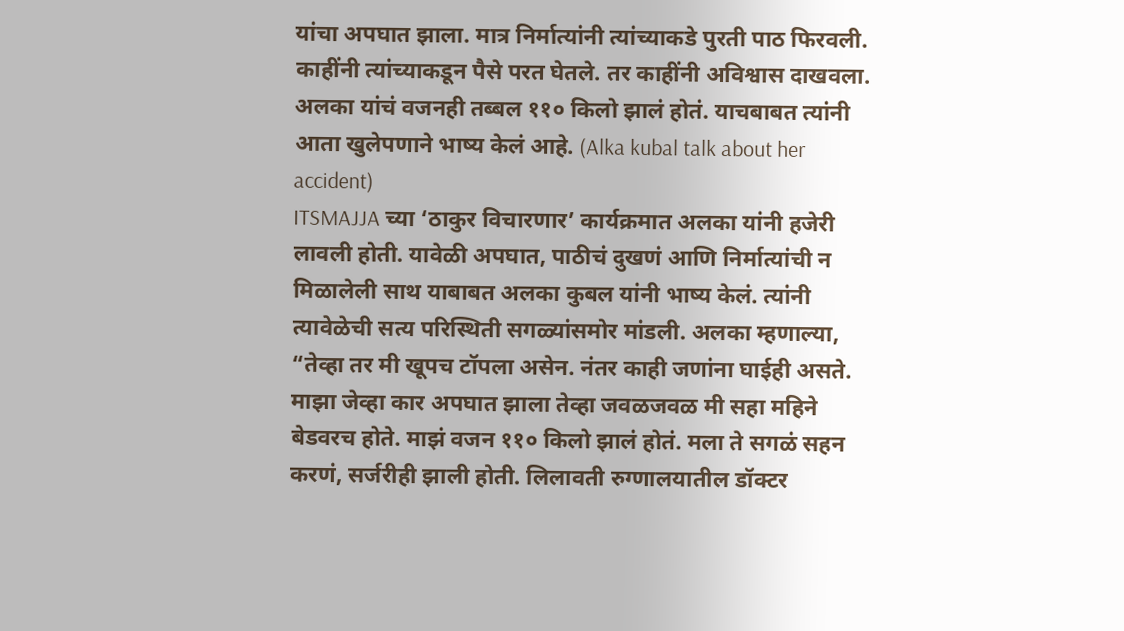यांचा अपघात झाला. मात्र निर्मात्यांनी त्यांच्याकडे पुरती पाठ फिरवली. काहींनी त्यांच्याकडून पैसे परत घेतले. तर काहींनी अविश्वास दाखवला. अलका यांचं वजनही तब्बल ११० किलो झालं होतं. याचबाबत त्यांनी आता खुलेपणाने भाष्य केलं आहे. (Alka kubal talk about her accident)
ITSMAJJA च्या ‘ठाकुर विचारणार’ कार्यक्रमात अलका यांनी हजेरी लावली होती. यावेळी अपघात, पाठीचं दुखणं आणि निर्मात्यांची न मिळालेली साथ याबाबत अलका कुबल यांनी भाष्य केलं. त्यांनी त्यावेळेची सत्य परिस्थिती सगळ्यांसमोर मांडली. अलका म्हणाल्या, “तेव्हा तर मी खूपच टॉपला असेन. नंतर काही जणांना घाईही असते. माझा जेव्हा कार अपघात झाला तेव्हा जवळजवळ मी सहा महिने बेडवरच होते. माझं वजन ११० किलो झालं होतं. मला ते सगळं सहन करणं, सर्जरीही झाली होती. लिलावती रुग्णालयातील डॉक्टर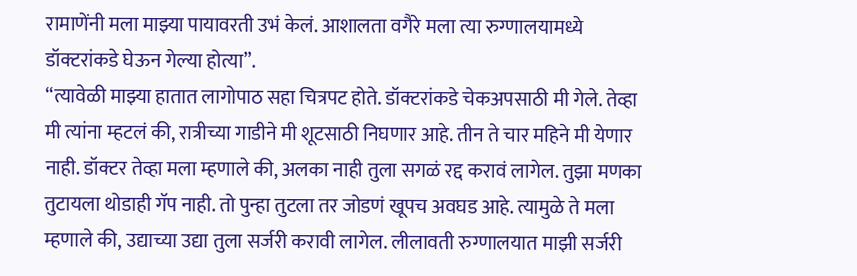रामाणेंनी मला माझ्या पायावरती उभं केलं. आशालता वगैरे मला त्या रुग्णालयामध्ये डॉक्टरांकडे घेऊन गेल्या होत्या”.
“त्यावेळी माझ्या हातात लागोपाठ सहा चित्रपट होते. डॉक्टरांकडे चेकअपसाठी मी गेले. तेव्हा मी त्यांना म्हटलं की, रात्रीच्या गाडीने मी शूटसाठी निघणार आहे. तीन ते चार महिने मी येणार नाही. डॉक्टर तेव्हा मला म्हणाले की, अलका नाही तुला सगळं रद्द करावं लागेल. तुझा मणका तुटायला थोडाही गॅप नाही. तो पुन्हा तुटला तर जोडणं खूपच अवघड आहे. त्यामुळे ते मला म्हणाले की, उद्याच्या उद्या तुला सर्जरी करावी लागेल. लीलावती रुग्णालयात माझी सर्जरी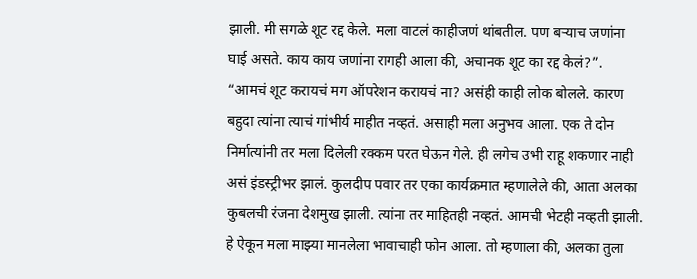झाली. मी सगळे शूट रद्द केले. मला वाटलं काहीजणं थांबतील. पण बऱ्याच जणांना घाई असते. काय काय जणांना रागही आला की, अचानक शूट का रद्द केलं?”.
“आमचं शूट करायचं मग ऑपरेशन करायचं ना? असंही काही लोक बोलले. कारण बहुदा त्यांना त्याचं गांभीर्य माहीत नव्हतं. असाही मला अनुभव आला. एक ते दोन निर्मात्यांनी तर मला दिलेली रक्कम परत घेऊन गेले. ही लगेच उभी राहू शकणार नाही असं इंडस्ट्रीभर झालं. कुलदीप पवार तर एका कार्यक्रमात म्हणालेले की, आता अलका कुबलची रंजना देशमुख झाली. त्यांना तर माहितही नव्हतं. आमची भेटही नव्हती झाली. हे ऐकून मला माझ्या मानलेला भावाचाही फोन आला. तो म्हणाला की, अलका तुला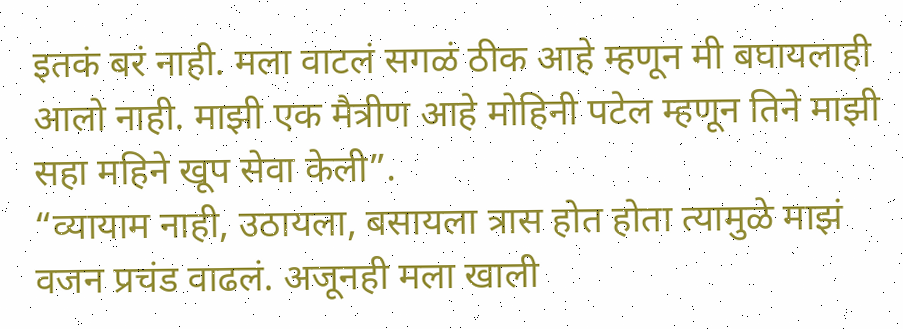इतकं बरं नाही. मला वाटलं सगळं ठीक आहे म्हणून मी बघायलाही आलो नाही. माझी एक मैत्रीण आहे मोहिनी पटेल म्हणून तिने माझी सहा महिने खूप सेवा केली”.
“व्यायाम नाही, उठायला, बसायला त्रास होत होता त्यामुळे माझं वजन प्रचंड वाढलं. अजूनही मला खाली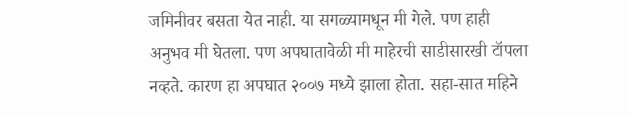जमिनीवर बसता येत नाही. या सगळ्यामधून मी गेले. पण हाही अनुभव मी घेतला. पण अपघातावेळी मी माहेरची साडीसारखी टॉपला नव्हते. कारण हा अपघात २००७ मध्ये झाला होता. सहा-सात महिने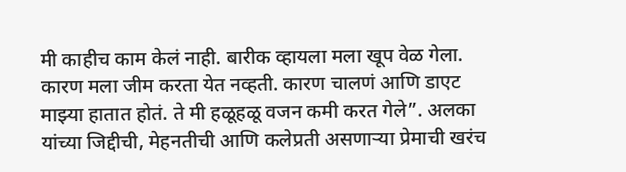मी काहीच काम केलं नाही. बारीक व्हायला मला खूप वेळ गेला. कारण मला जीम करता येत नव्हती. कारण चालणं आणि डाएट माझ्या हातात होतं. ते मी हळूहळू वजन कमी करत गेले”. अलका यांच्या जिद्दीची, मेहनतीची आणि कलेप्रती असणाऱ्या प्रेमाची खरंच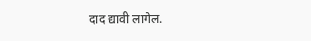दाद द्यावी लागेल.